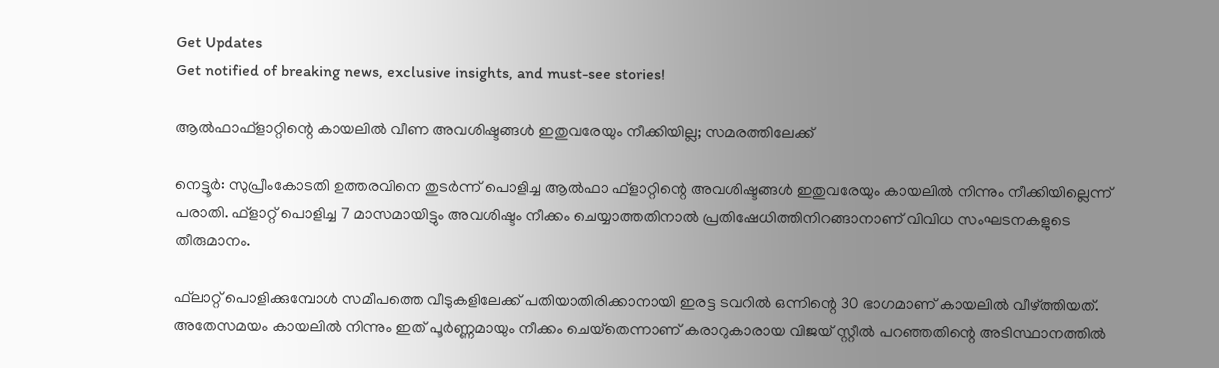Get Updates
Get notified of breaking news, exclusive insights, and must-see stories!

ആല്‍ഫാഫ്‌ളാറ്റിന്റെ കായലില്‍ വീണ അവശിഷ്ടങ്ങള്‍ ഇതുവരേയും നീക്കിയില്ല; സമരത്തിലേക്ക്

നെട്ടൂര്‍: സുപ്രീംകോടതി ഉത്തരവിനെ തുടര്‍ന്ന് പൊളിച്ച ആല്‍ഫാ ഫ്‌ളാറ്റിന്റെ അവശിഷ്ടങ്ങള്‍ ഇതുവരേയും കായലില്‍ നിന്നും നീക്കിയില്ലെന്ന് പരാതി. ഫ്‌ളാറ്റ് പൊളിച്ച 7 മാസമായിട്ടും അവശിഷ്ടം നീക്കം ചെയ്യാത്തതിനാല്‍ പ്രതിഷേധിത്തിനിറങ്ങാനാണ് വിവിധ സംഘടനകളുടെ തീരുമാനം.

ഫ്‌ലാറ്റ് പൊളിക്കുമ്പോള്‍ സമീപത്തെ വീടുകളിലേക്ക് പതിയാതിരിക്കാനായി ഇരട്ട ടവറില്‍ ഒന്നിന്റെ 30 ഭാഗമാണ് കായലില്‍ വീഴ്ത്തിയത്. അതേസമയം കായലില്‍ നിന്നും ഇത് പൂര്‍ണ്ണമായും നീക്കം ചെയ്‌തെന്നാണ് കരാറുകാരായ വിജയ് സ്റ്റീല്‍ പറഞ്ഞതിന്റെ അടിസ്ഥാനത്തില്‍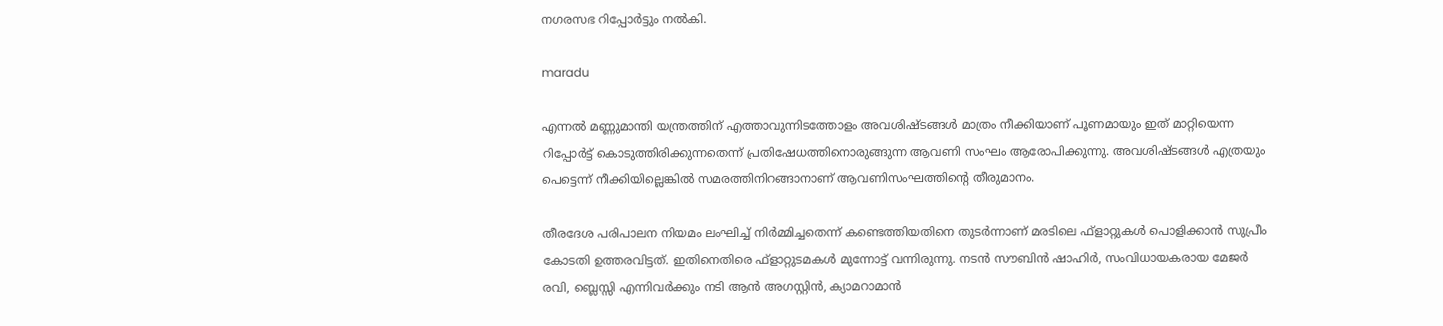നഗരസഭ റിപ്പോര്‍ട്ടും നല്‍കി.

maradu

എന്നല്‍ മണ്ണുമാന്തി യന്ത്രത്തിന് എത്താവുന്നിടത്തോളം അവശിഷ്ടങ്ങള്‍ മാത്രം നീക്കിയാണ് പൂണമായും ഇത് മാറ്റിയെന്ന റിപ്പോര്‍ട്ട് കൊടുത്തിരിക്കുന്നതെന്ന് പ്രതിഷേധത്തിനൊരുങ്ങുന്ന ആവണി സംഘം ആരോപിക്കുന്നു. അവശിഷ്ടങ്ങള്‍ എത്രയും പെട്ടെന്ന് നീക്കിയില്ലെങ്കില്‍ സമരത്തിനിറങ്ങാനാണ് ആവണിസംഘത്തിന്റെ തീരുമാനം.

തീരദേശ പരിപാലന നിയമം ലംഘിച്ച് നിര്‍മ്മിച്ചതെന്ന് കണ്ടെത്തിയതിനെ തുടര്‍ന്നാണ് മരടിലെ ഫ്ളാറ്റുകള്‍ പൊളിക്കാന്‍ സുപ്രീം കോടതി ഉത്തരവിട്ടത്. ഇതിനെതിരെ ഫ്‌ളാറ്റുടമകള്‍ മുന്നോട്ട് വന്നിരുന്നു. നടന്‍ സൗബിന്‍ ഷാഹിര്‍, സംവിധായകരായ മേജര്‍ രവി, ബ്ലെസ്സി എന്നിവര്‍ക്കും നടി ആന്‍ അഗസ്റ്റിന്‍, ക്യാമറാമാന്‍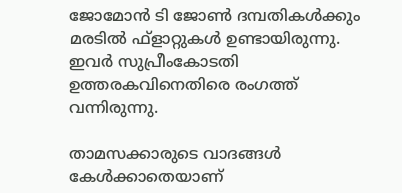ജോമോന്‍ ടി ജോണ്‍ ദമ്പതികള്‍ക്കും മരടില്‍ ഫ്ളാറ്റുകള്‍ ഉണ്ടായിരുന്നു. ഇവര്‍ സുപ്രീംകോടതി ഉത്തരകവിനെതിരെ രംഗത്ത് വന്നിരുന്നു.

താമസക്കാരുടെ വാദങ്ങള്‍ കേള്‍ക്കാതെയാണ്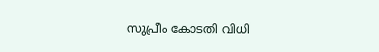സുപ്രീം കോടതി വിധി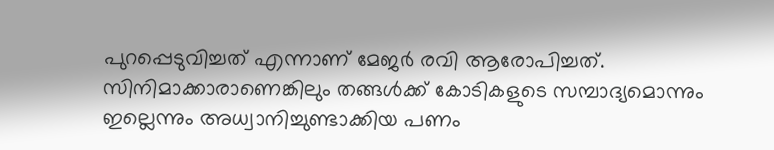പുറപ്പെടുവിച്ചത് എന്നാണ് മേജര്‍ രവി ആരോപിച്ചത്. സിനിമാക്കാരാണെങ്കിലും തങ്ങള്‍ക്ക് കോടികളുടെ സമ്പാദ്യമൊന്നും ഇല്ലെന്നും അധ്വാനിച്ചുണ്ടാക്കിയ പണം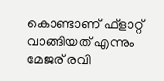കൊണ്ടാണ് ഫ്ളാറ്റ് വാങ്ങിയത് എന്നും മേജര് രവി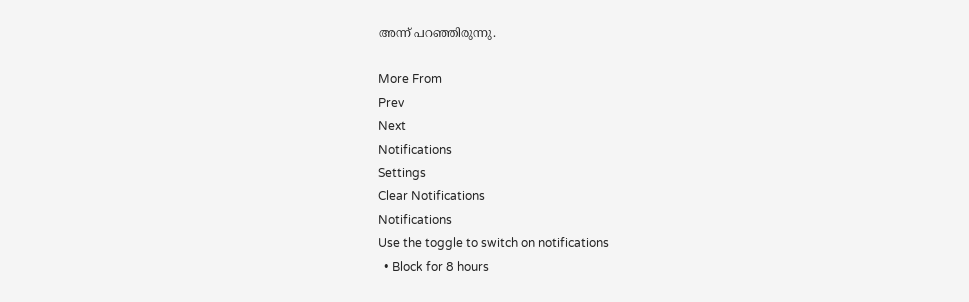അന്ന് പറഞ്ഞിരുന്നു.

More From
Prev
Next
Notifications
Settings
Clear Notifications
Notifications
Use the toggle to switch on notifications
  • Block for 8 hours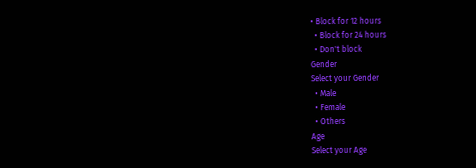• Block for 12 hours
  • Block for 24 hours
  • Don't block
Gender
Select your Gender
  • Male
  • Female
  • Others
Age
Select your Age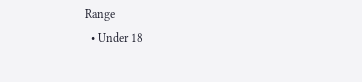Range
  • Under 18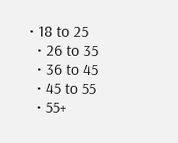• 18 to 25
  • 26 to 35
  • 36 to 45
  • 45 to 55
  • 55+